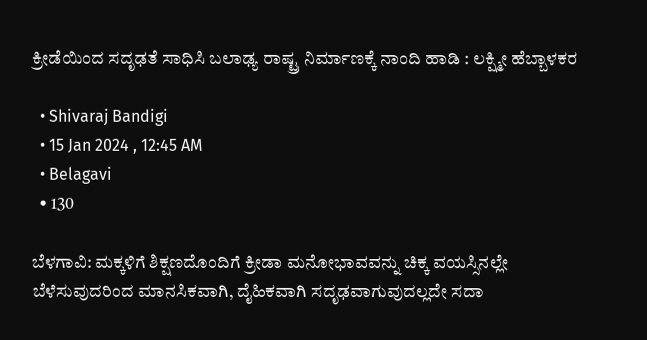ಕ್ರೀಡೆಯಿಂದ ಸದೃಢತೆ ಸಾಧಿಸಿ ಬಲಾಢ್ಯ ರಾಷ್ಟ್ರ ನಿರ್ಮಾಣಕ್ಕೆ ನಾಂದಿ ಹಾಡಿ : ಲಕ್ಷ್ಮೀ ಹೆಬ್ಬಾಳಕರ

  • Shivaraj Bandigi
  • 15 Jan 2024 , 12:45 AM
  • Belagavi
  • 130

ಬೆಳಗಾವಿ: ಮಕ್ಕಳಿಗೆ ಶಿಕ್ಷಣದೊಂದಿಗೆ ಕ್ರೀಡಾ ಮನೋಭಾವವನ್ನು ಚಿಕ್ಕ ವಯಸ್ಸಿನಲ್ಲೇ ಬೆಳೆಸುವುದರಿಂದ ಮಾನಸಿಕವಾಗಿ, ದೈಹಿಕವಾಗಿ ಸದೃಢವಾಗುವುದಲ್ಲದೇ ಸದಾ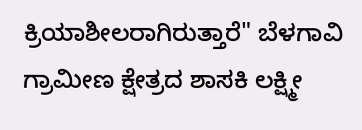ಕ್ರಿಯಾಶೀಲರಾಗಿರುತ್ತಾರೆ" ಬೆಳಗಾವಿ ಗ್ರಾಮೀಣ ಕ್ಷೇತ್ರದ ಶಾಸಕಿ ಲಕ್ಷ್ಮೀ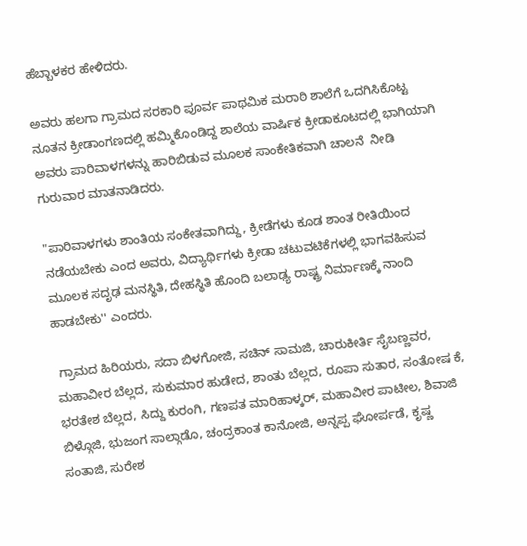ಹೆಬ್ಬಾಳಕರ ಹೇಳಿದರು.

ಅವರು ಹಲಗಾ ಗ್ರಾಮದ ಸರಕಾರಿ ಪೂರ್ವ ಪಾಥಮಿಕ ಮರಾಠಿ ಶಾಲೆಗೆ ಒದಗಿಸಿಕೊಟ್ಟ ನೂತನ ಕ್ರೀಡಾಂಗಣದಲ್ಲಿ ಹಮ್ಮಿಕೊಂಡಿದ್ದ ಶಾಲೆಯ ವಾರ್ಷಿಕ ಕ್ರೀಡಾಕೂಟದಲ್ಲಿ ಭಾಗಿಯಾಗಿ ಅವರು ಪಾರಿವಾಳಗಳನ್ನು ಹಾರಿಬಿಡುವ ಮೂಲಕ ಸಾಂಕೇತಿಕವಾಗಿ ಚಾಲನೆ  ನೀಡಿ  ಗುರುವಾರ ಮಾತನಾಡಿದರು.

"ಪಾರಿವಾಳಗಳು ಶಾಂತಿಯ ಸಂಕೇತವಾಗಿದ್ದು, ಕ್ರೀಡೆಗಳು ಕೂಡ ಶಾಂತ ರೀತಿಯಿಂದ ನಡೆಯಬೇಕು ಎಂದ ಅವರು, ವಿದ್ಯಾರ್ಥಿಗಳು ಕ್ರೀಡಾ ಚಟುವಟಿಕೆಗಳಲ್ಲಿ ಭಾಗವಹಿಸುವ ಮೂಲಕ ಸದೃಢ ಮನಸ್ಥಿತಿ, ದೇಹಸ್ಥಿತಿ ಹೊಂದಿ ಬಲಾಢ್ಯ ರಾಷ್ಟ್ರ ನಿರ್ಮಾಣಕ್ಕೆ ನಾಂದಿ ಹಾಡಬೇಕು'' ಎಂದರು.

 ಗ್ರಾಮದ ಹಿರಿಯರು, ಸದಾ ಬಿಳಗೋಜಿ, ಸಚಿನ್ ಸಾಮಜಿ, ಚಾರುಕೀರ್ತಿ ಸೈಬಣ್ಣವರ, ಮಹಾವೀರ ಬೆಲ್ಲದ, ಸುಕುಮಾರ ಹುಡೇದ, ಶಾಂತು ಬೆಲ್ಲದ, ರೂಪಾ ಸುತಾರ, ಸಂತೋಷ ಕೆ, ಭರತೇಶ ಬೆಲ್ಲದ, ಸಿದ್ದು ಕುರಂಗಿ, ಗಣಪತ ಮಾರಿಹಾಳ್ಕರ್, ಮಹಾವೀರ ಪಾಟೀಲ, ಶಿವಾಜಿ ಬಿಳ್ಗೊಜಿ, ಭುಜಂಗ ಸಾಲ್ಗಾಡೊ, ಚಂದ್ರಕಾಂತ ಕಾನೋಜಿ, ಅನ್ನಪ್ಪ ಘೋರ್ಪಡೆ, ಕೃಷ್ಣ ಸಂತಾಜಿ, ಸುರೇಶ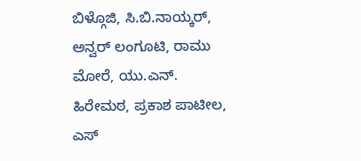ಬಿಳ್ಗೊಜಿ, ಸಿ.ಬಿ.ನಾಯ್ಕರ್, ಅನ್ವರ್ ಲಂಗೂಟಿ, ರಾಮು ಮೋರೆ, ಯು.ಎನ್. ಹಿರೇಮಠ, ಪ್ರಕಾಶ ಪಾಟೀಲ, ಎಸ್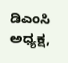ಡಿಎಂಸಿ ಅಧ್ಯಕ್ಷ,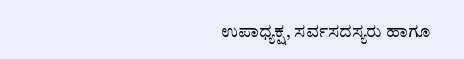ಉಪಾಧ್ಯಕ್ಷ, ಸರ್ವಸದಸ್ಯರು ಹಾಗೂ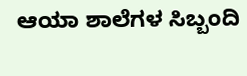ಆಯಾ ಶಾಲೆಗಳ ಸಿಬ್ಬಂದಿ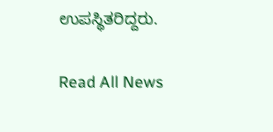ಉಪಸ್ಥಿತರಿದ್ದರು.

Read All News